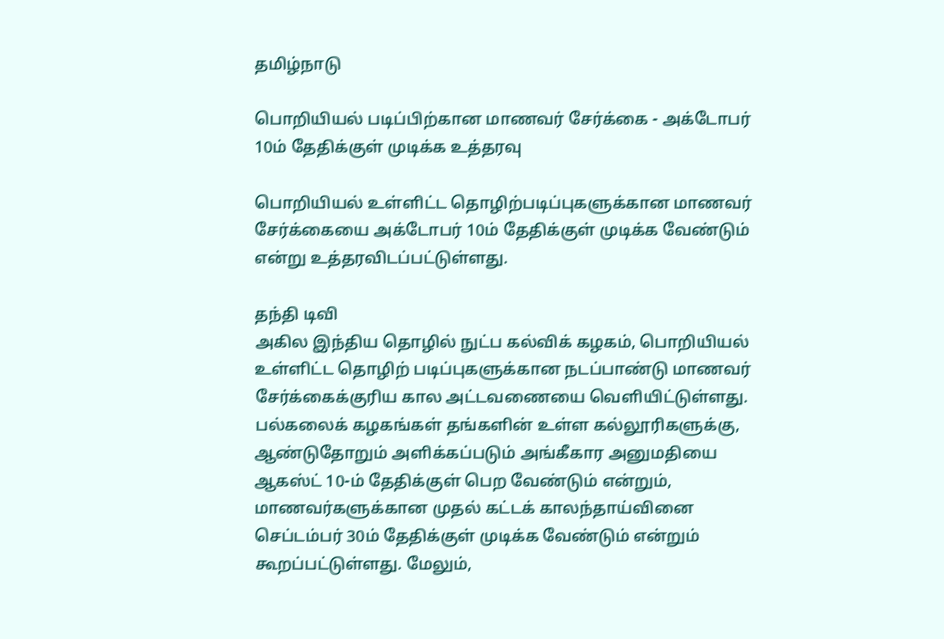தமிழ்நாடு

பொறியியல் படிப்பிற்கான மாணவர் சேர்க்கை - அக்டோபர் 10ம் தேதிக்குள் முடிக்க உத்தரவு

பொறியியல் உள்ளிட்ட தொழிற்படிப்புகளுக்கான மாணவர் சேர்க்கையை அக்டோபர் 10ம் தேதிக்குள் முடிக்க வேண்டும் என்று உத்தரவிடப்பட்டுள்ளது.

தந்தி டிவி
அகில இந்திய தொழில் நுட்ப கல்விக் கழகம், பொறியியல் உள்ளிட்ட தொழிற் படிப்புகளுக்கான நடப்பாண்டு மாணவர் சேர்க்கைக்குரிய கால அட்டவணையை வெளியிட்டுள்ளது. பல்கலைக் கழகங்கள் தங்களின் உள்ள கல்லூரிகளுக்கு, ஆண்டுதோறும் அளிக்கப்படும் அங்கீகார அனுமதியை ஆகஸ்ட் 10-ம் தேதிக்குள் பெற வேண்டும் என்றும், மாணவர்களுக்கான முதல் கட்டக் காலந்தாய்வினை செப்டம்பர் 30ம் தேதிக்குள் முடிக்க வேண்டும் என்றும் கூறப்பட்டுள்ளது. மேலும்,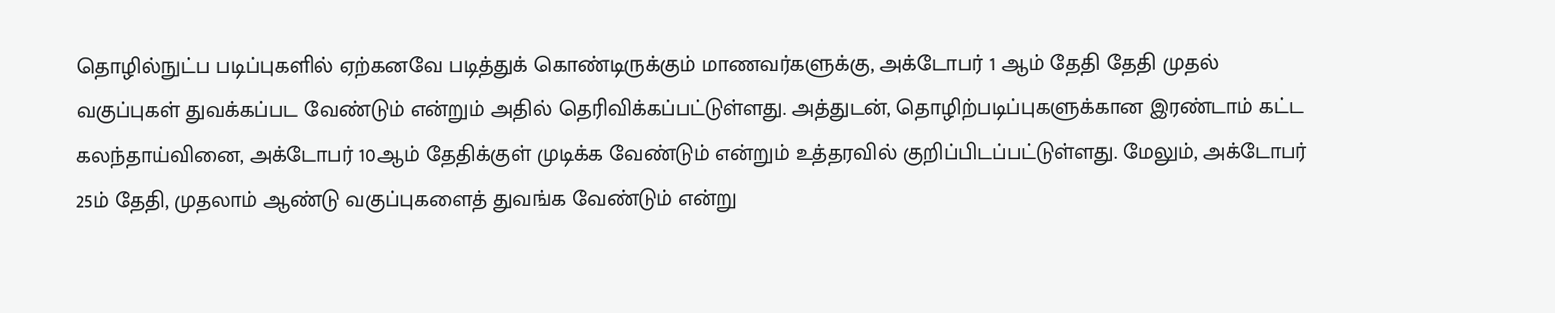தொழில்நுட்ப படிப்புகளில் ஏற்கனவே படித்துக் கொண்டிருக்கும் மாணவர்களுக்கு, அக்டோபர் 1 ஆம் தேதி தேதி முதல் வகுப்புகள் துவக்கப்பட வேண்டும் என்றும் அதில் தெரிவிக்கப்பட்டுள்ளது. அத்துடன், தொழிற்படிப்புகளுக்கான இரண்டாம் கட்ட கலந்தாய்வினை, அக்டோபர் 10ஆம் தேதிக்குள் முடிக்க வேண்டும் என்றும் உத்தரவில் குறிப்பிடப்பட்டுள்ளது. மேலும், அக்டோபர் 25ம் தேதி, முதலாம் ஆண்டு வகுப்புகளைத் துவங்க வேண்டும் என்று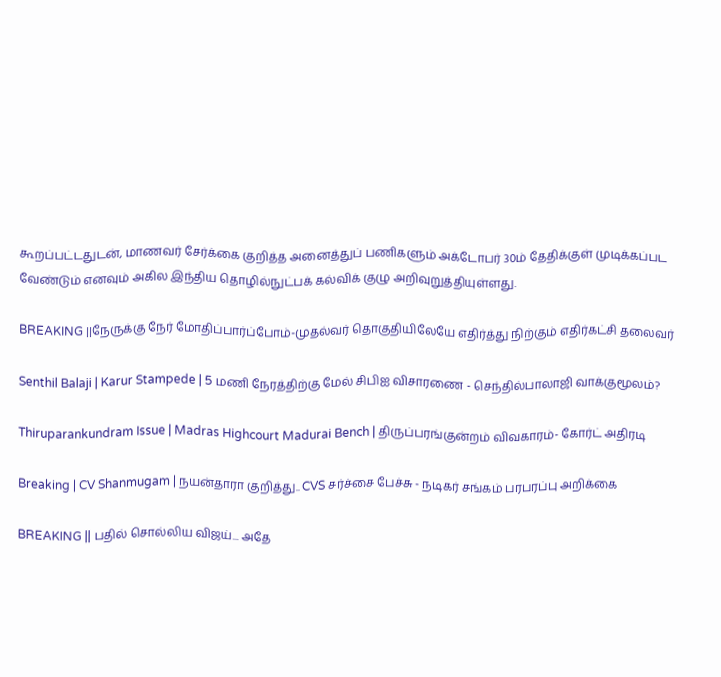கூறப்பட்டதுடன், மாணவர் சேர்க்கை குறித்த அனைத்துப் பணிகளும் அக்டோபர் 30ம் தேதிக்குள் முடிக்கப்பட வேண்டும் எனவும் அகில இந்திய தொழில்நுட்பக் கல்விக் குழு அறிவுறுத்தியுள்ளது.

BREAKING ||நேருக்கு நேர் மோதிப்பார்ப்போம்-முதல்வர் தொகுதியிலேயே எதிர்த்து நிற்கும் எதிர்கட்சி தலைவர்

Senthil Balaji | Karur Stampede | 5 மணி நேரத்திற்கு மேல் சிபிஐ விசாரணை - செந்தில்பாலாஜி வாக்குமூலம்?

Thiruparankundram Issue | Madras Highcourt Madurai Bench | திருப்பரங்குன்றம் விவகாரம்- கோர்ட் அதிரடி

Breaking | CV Shanmugam | நயன்தாரா குறித்து.. CVS சர்ச்சை பேச்சு - நடிகர் சங்கம் பரபரப்பு அறிக்கை

BREAKING || பதில் சொல்லிய விஜய்... அதே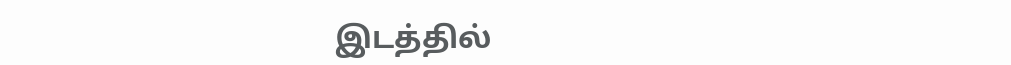இடத்தில்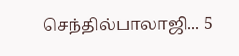செந்தில்பாலாஜி... 5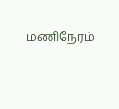மணிநேரம்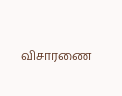விசாரணை